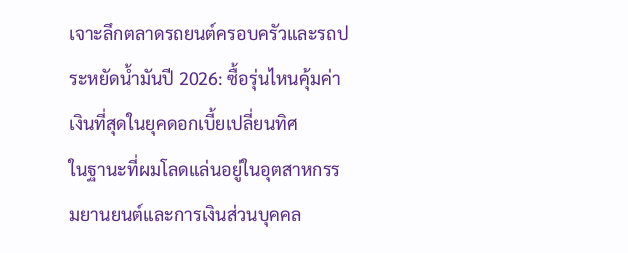เจาะลึกตลาดรถยนต์ครอบครัวและรถประหยัดน้ำมันปี 2026: ซื้อรุ่นไหนคุ้มค่าเงินที่สุดในยุคดอกเบี้ยเปลี่ยนทิศ
ในฐานะที่ผมโลดแล่นอยู่ในอุตสาหกรรมยานยนต์และการเงินส่วนบุคคล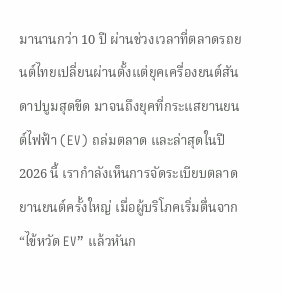มานานกว่า 10 ปี ผ่านช่วงเวลาที่ตลาดรถยนต์ไทยเปลี่ยนผ่านตั้งแต่ยุคเครื่องยนต์สันดาปบูมสุดขีด มาจนถึงยุคที่กระแสยานยนต์ไฟฟ้า (EV) ถล่มตลาด และล่าสุดในปี 2026 นี้ เรากำลังเห็นการจัดระเบียบตลาดยานยนต์ครั้งใหญ่ เมื่อผู้บริโภคเริ่มตื่นจาก “ไข้หวัด EV” แล้วหันก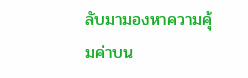ลับมามองหาความคุ้มค่าบน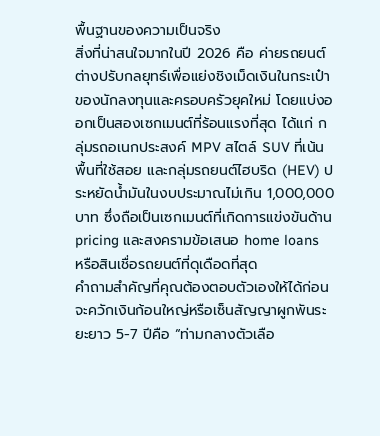พื้นฐานของความเป็นจริง
สิ่งที่น่าสนใจมากในปี 2026 คือ ค่ายรถยนต์ต่างปรับกลยุทธ์เพื่อแย่งชิงเม็ดเงินในกระเป๋าของนักลงทุนและครอบครัวยุคใหม่ โดยแบ่งออกเป็นสองเซกเมนต์ที่ร้อนแรงที่สุด ได้แก่ กลุ่มรถอเนกประสงค์ MPV สไตล์ SUV ที่เน้นพื้นที่ใช้สอย และกลุ่มรถยนต์ไฮบริด (HEV) ประหยัดน้ำมันในงบประมาณไม่เกิน 1,000,000 บาท ซึ่งถือเป็นเซกเมนต์ที่เกิดการแข่งขันด้าน pricing และสงครามข้อเสนอ home loans หรือสินเชื่อรถยนต์ที่ดุเดือดที่สุด
คำถามสำคัญที่คุณต้องตอบตัวเองให้ได้ก่อนจะควักเงินก้อนใหญ่หรือเซ็นสัญญาผูกพันระยะยาว 5-7 ปีคือ “ท่ามกลางตัวเลือ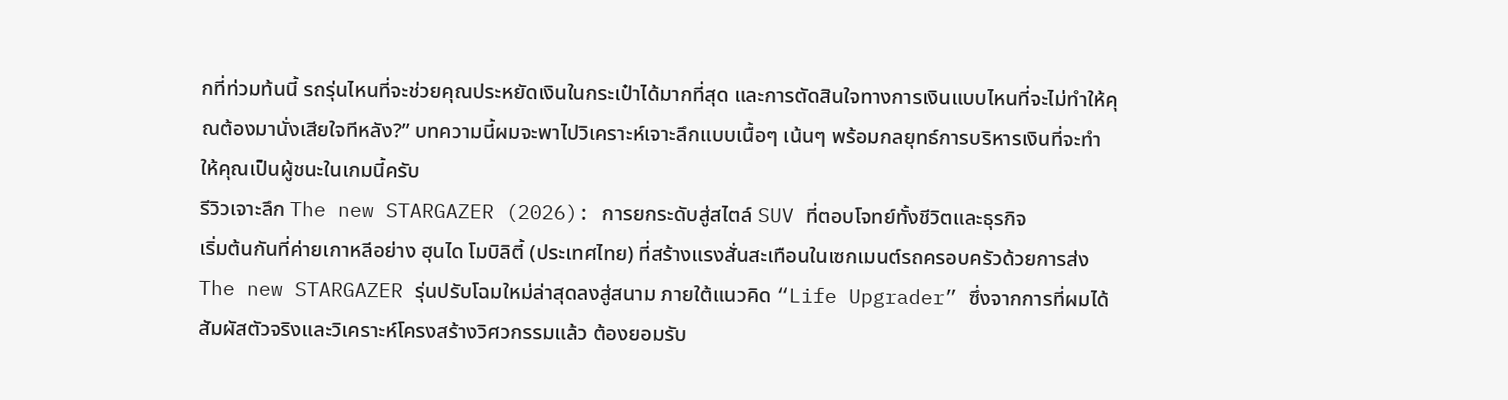กที่ท่วมท้นนี้ รถรุ่นไหนที่จะช่วยคุณประหยัดเงินในกระเป๋าได้มากที่สุด และการตัดสินใจทางการเงินแบบไหนที่จะไม่ทำให้คุณต้องมานั่งเสียใจทีหลัง?” บทความนี้ผมจะพาไปวิเคราะห์เจาะลึกแบบเนื้อๆ เน้นๆ พร้อมกลยุทธ์การบริหารเงินที่จะทำให้คุณเป็นผู้ชนะในเกมนี้ครับ
รีวิวเจาะลึก The new STARGAZER (2026): การยกระดับสู่สไตล์ SUV ที่ตอบโจทย์ทั้งชีวิตและธุรกิจ
เริ่มต้นกันที่ค่ายเกาหลีอย่าง ฮุนได โมบิลิตี้ (ประเทศไทย) ที่สร้างแรงสั่นสะเทือนในเซกเมนต์รถครอบครัวด้วยการส่ง The new STARGAZER รุ่นปรับโฉมใหม่ล่าสุดลงสู่สนาม ภายใต้แนวคิด “Life Upgrader” ซึ่งจากการที่ผมได้สัมผัสตัวจริงและวิเคราะห์โครงสร้างวิศวกรรมแล้ว ต้องยอมรับ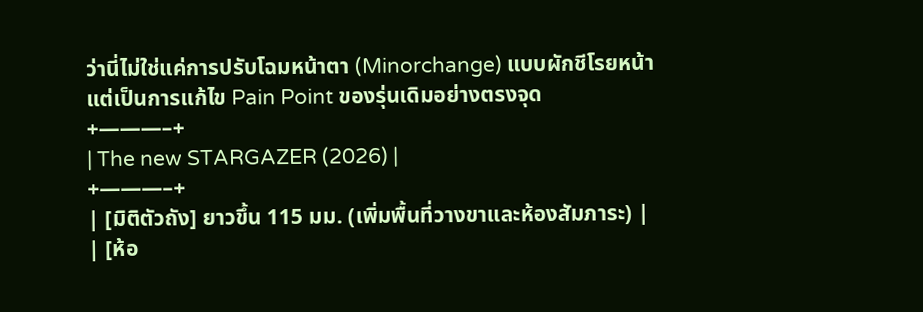ว่านี่ไม่ใช่แค่การปรับโฉมหน้าตา (Minorchange) แบบผักชีโรยหน้า แต่เป็นการแก้ไข Pain Point ของรุ่นเดิมอย่างตรงจุด
+———–+
| The new STARGAZER (2026) |
+———–+
| [มิติตัวถัง] ยาวขึ้น 115 มม. (เพิ่มพื้นที่วางขาและห้องสัมภาระ) |
| [ห้อ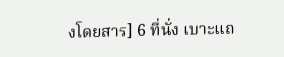งโดยสาร] 6 ที่นั่ง เบาะแถ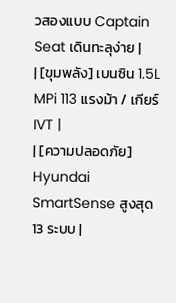วสองแบบ Captain Seat เดินทะลุง่าย |
| [ขุมพลัง] เบนซิน 1.5L MPi 113 แรงม้า / เกียร์ IVT |
| [ความปลอดภัย] Hyundai SmartSense สูงสุด 13 ระบบ |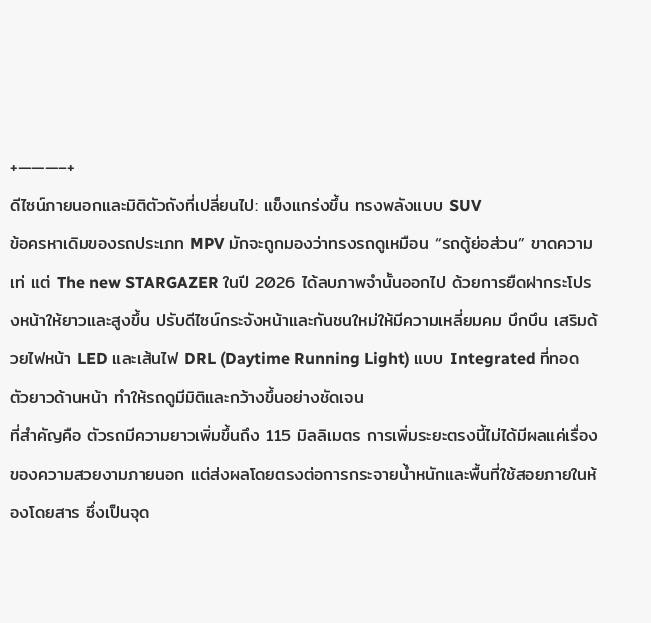+———–+
ดีไซน์ภายนอกและมิติตัวถังที่เปลี่ยนไป: แข็งแกร่งขึ้น ทรงพลังแบบ SUV
ข้อครหาเดิมของรถประเภท MPV มักจะถูกมองว่าทรงรถดูเหมือน “รถตู้ย่อส่วน” ขาดความเท่ แต่ The new STARGAZER ในปี 2026 ได้ลบภาพจำนั้นออกไป ด้วยการยืดฝากระโปรงหน้าให้ยาวและสูงขึ้น ปรับดีไซน์กระจังหน้าและกันชนใหม่ให้มีความเหลี่ยมคม บึกบึน เสริมด้วยไฟหน้า LED และเส้นไฟ DRL (Daytime Running Light) แบบ Integrated ที่ทอดตัวยาวด้านหน้า ทำให้รถดูมีมิติและกว้างขึ้นอย่างชัดเจน
ที่สำคัญคือ ตัวรถมีความยาวเพิ่มขึ้นถึง 115 มิลลิเมตร การเพิ่มระยะตรงนี้ไม่ได้มีผลแค่เรื่องของความสวยงามภายนอก แต่ส่งผลโดยตรงต่อการกระจายน้ำหนักและพื้นที่ใช้สอยภายในห้องโดยสาร ซึ่งเป็นจุด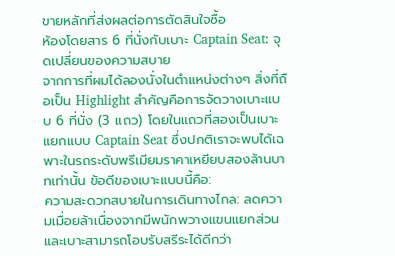ขายหลักที่ส่งผลต่อการตัดสินใจซื้อ
ห้องโดยสาร 6 ที่นั่งกับเบาะ Captain Seat: จุดเปลี่ยนของความสบาย
จากการที่ผมได้ลองนั่งในตำแหน่งต่างๆ สิ่งที่ถือเป็น Highlight สำคัญคือการจัดวางเบาะแบบ 6 ที่นั่ง (3 แถว) โดยในแถวที่สองเป็นเบาะแยกแบบ Captain Seat ซึ่งปกติเราจะพบได้เฉพาะในรถระดับพรีเมียมราคาเหยียบสองล้านบาทเท่านั้น ข้อดีของเบาะแบบนี้คือ:
ความสะดวกสบายในการเดินทางไกล: ลดความเมื่อยล้าเนื่องจากมีพนักพวางแขนแยกส่วน และเบาะสามารถโอบรับสรีระได้ดีกว่า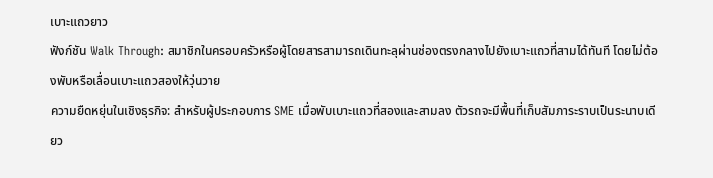เบาะแถวยาว
ฟังก์ชัน Walk Through: สมาชิกในครอบครัวหรือผู้โดยสารสามารถเดินทะลุผ่านช่องตรงกลางไปยังเบาะแถวที่สามได้ทันที โดยไม่ต้องพับหรือเลื่อนเบาะแถวสองให้วุ่นวาย
ความยืดหยุ่นในเชิงธุรกิจ: สำหรับผู้ประกอบการ SME เมื่อพับเบาะแถวที่สองและสามลง ตัวรถจะมีพื้นที่เก็บสัมภาระราบเป็นระนาบเดียว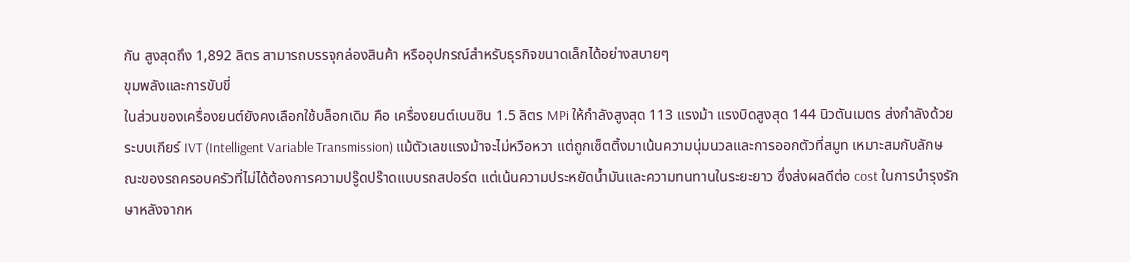กัน สูงสุดถึง 1,892 ลิตร สามารถบรรจุกล่องสินค้า หรืออุปกรณ์สำหรับธุรกิจขนาดเล็กได้อย่างสบายๆ
ขุมพลังและการขับขี่
ในส่วนของเครื่องยนต์ยังคงเลือกใช้บล็อกเดิม คือ เครื่องยนต์เบนซิน 1.5 ลิตร MPi ให้กำลังสูงสุด 113 แรงม้า แรงบิดสูงสุด 144 นิวตันเมตร ส่งกำลังด้วยระบบเกียร์ IVT (Intelligent Variable Transmission) แม้ตัวเลขแรงม้าจะไม่หวือหวา แต่ถูกเซ็ตติ้งมาเน้นความนุ่มนวลและการออกตัวที่สมูท เหมาะสมกับลักษณะของรถครอบครัวที่ไม่ได้ต้องการความปรู๊ดปร๊าดแบบรถสปอร์ต แต่เน้นความประหยัดน้ำมันและความทนทานในระยะยาว ซึ่งส่งผลดีต่อ cost ในการบำรุงรักษาหลังจากห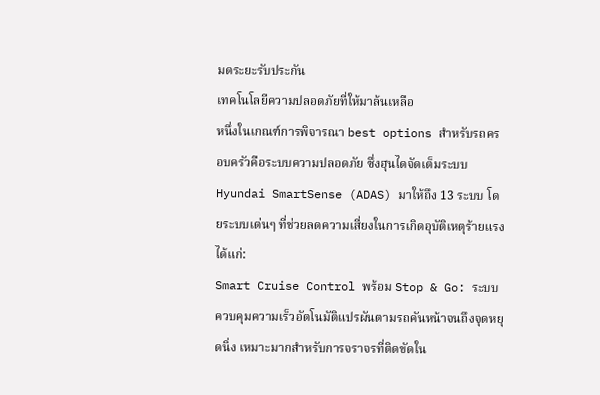มดระยะรับประกัน
เทคโนโลยีความปลอดภัยที่ให้มาล้นเหลือ
หนึ่งในเกณฑ์การพิจารณา best options สำหรับรถครอบครัวคือระบบความปลอดภัย ซึ่งฮุนไดจัดเต็มระบบ Hyundai SmartSense (ADAS) มาให้ถึง 13 ระบบ โดยระบบเด่นๆ ที่ช่วยลดความเสี่ยงในการเกิดอุบัติเหตุร้ายแรง ได้แก่:
Smart Cruise Control พร้อม Stop & Go: ระบบควบคุมความเร็วอัตโนมัติแปรผันตามรถคันหน้าจนถึงจุดหยุดนิ่ง เหมาะมากสำหรับการจราจรที่ติดขัดใน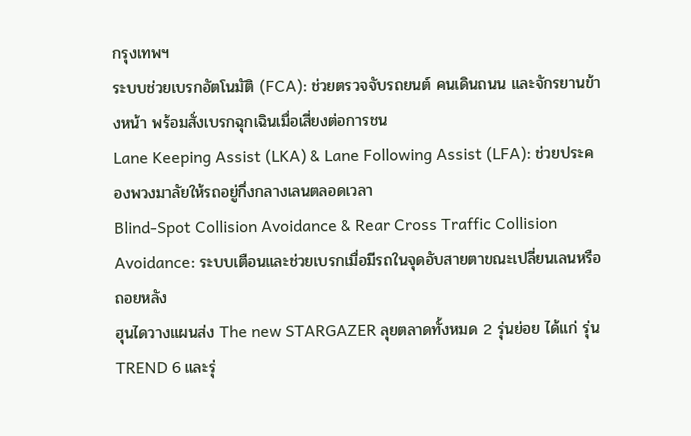กรุงเทพฯ
ระบบช่วยเบรกอัตโนมัติ (FCA): ช่วยตรวจจับรถยนต์ คนเดินถนน และจักรยานข้างหน้า พร้อมสั่งเบรกฉุกเฉินเมื่อเสี่ยงต่อการชน
Lane Keeping Assist (LKA) & Lane Following Assist (LFA): ช่วยประคองพวงมาลัยให้รถอยู่กึ่งกลางเลนตลอดเวลา
Blind-Spot Collision Avoidance & Rear Cross Traffic Collision Avoidance: ระบบเตือนและช่วยเบรกเมื่อมีรถในจุดอับสายตาขณะเปลี่ยนเลนหรือถอยหลัง
ฮุนไดวางแผนส่ง The new STARGAZER ลุยตลาดทั้งหมด 2 รุ่นย่อย ได้แก่ รุ่น TREND 6 และรุ่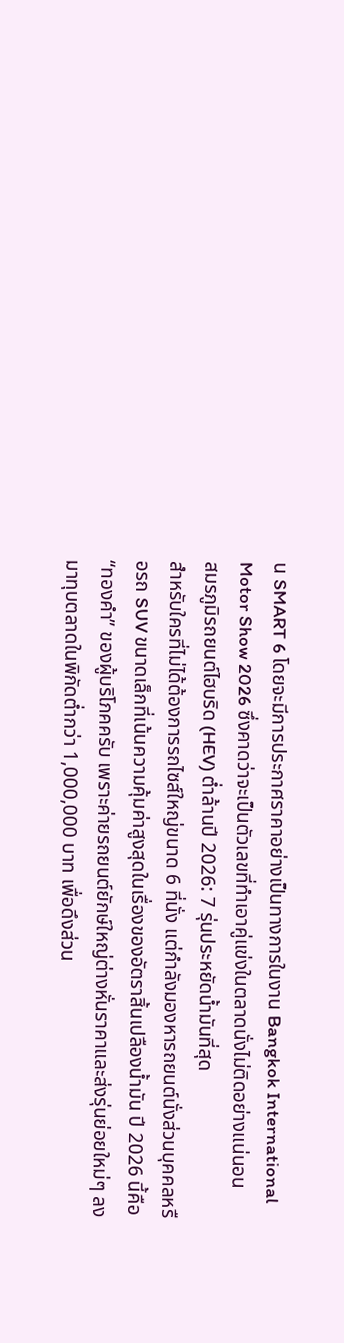น SMART 6 โดยจะมีการประกาศราคาอย่างเป็นทางการในงาน Bangkok International Motor Show 2026 ซึ่งคาดว่าจะเป็นตัวเลขที่ทำเอาคู่แข่งในตลาดนั่งไม่ติดอย่างแน่นอน
สมรภูมิรถยนต์ไฮบริด (HEV) ต่ำล้านปี 2026: 7 รุ่นประหยัดน้ำมันที่สุด
สำหรับใครที่ไม่ได้ต้องการรถไซส์ใหญ่ขนาด 6 ที่นั่ง แต่กำลังมองหารถยนต์นั่งส่วนบุคคลหรือรถ SUV ขนาดเล็กที่เน้นความคุ้มค่าสูงสุดในเรื่องของอัตราสิ้นเปลืองน้ำมัน ปี 2026 นี้คือ “ทองคำ” ของผู้บริโภคครับ เพราะค่ายรถยนต์ยักษ์ใหญ่ต่างหั่นราคาและส่งรุ่นย่อยใหม่ๆ ลงมาทุบตลาดในพิกัดต่ำกว่า 1,000,000 บาท เพื่อดึงส่วน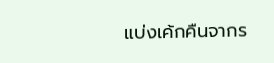แบ่งเค้กคืนจากร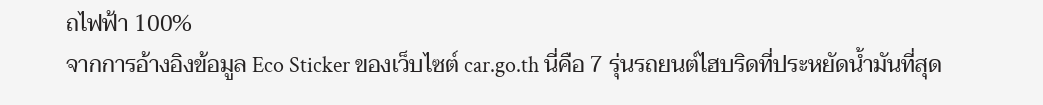ถไฟฟ้า 100%
จากการอ้างอิงข้อมูล Eco Sticker ของเว็บไซต์ car.go.th นี่คือ 7 รุ่นรถยนต์ไฮบริดที่ประหยัดน้ำมันที่สุด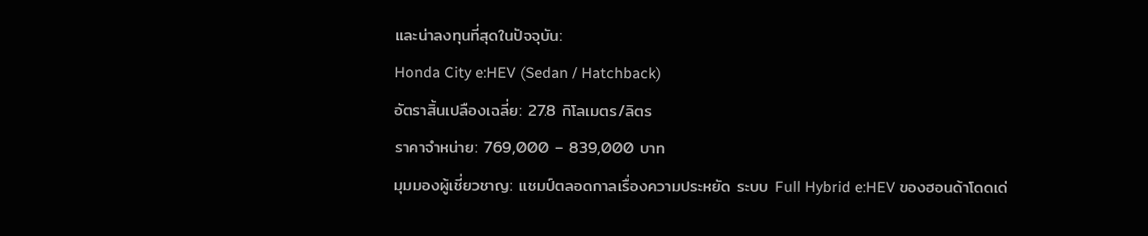และน่าลงทุนที่สุดในปัจจุบัน:
Honda City e:HEV (Sedan / Hatchback)
อัตราสิ้นเปลืองเฉลี่ย: 27.8 กิโลเมตร/ลิตร
ราคาจำหน่าย: 769,000 – 839,000 บาท
มุมมองผู้เชี่ยวชาญ: แชมป์ตลอดกาลเรื่องความประหยัด ระบบ Full Hybrid e:HEV ของฮอนด้าโดดเด่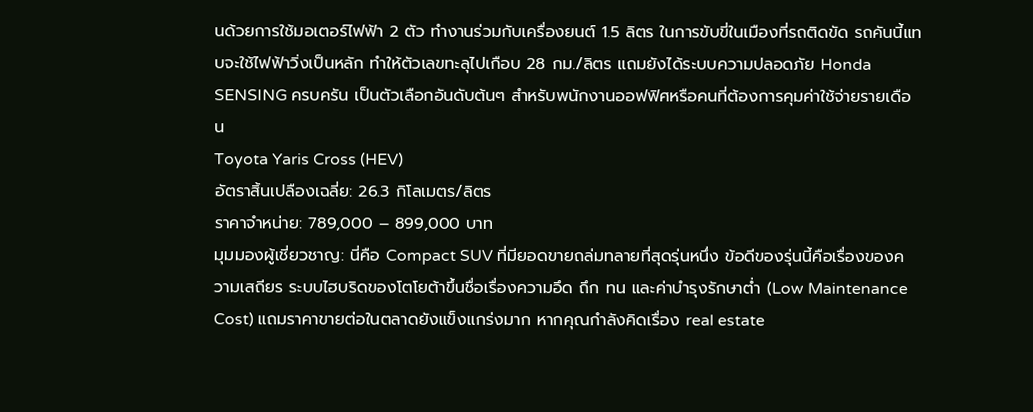นด้วยการใช้มอเตอร์ไฟฟ้า 2 ตัว ทำงานร่วมกับเครื่องยนต์ 1.5 ลิตร ในการขับขี่ในเมืองที่รถติดขัด รถคันนี้แทบจะใช้ไฟฟ้าวิ่งเป็นหลัก ทำให้ตัวเลขทะลุไปเกือบ 28 กม./ลิตร แถมยังได้ระบบความปลอดภัย Honda SENSING ครบครัน เป็นตัวเลือกอันดับต้นๆ สำหรับพนักงานออฟฟิศหรือคนที่ต้องการคุมค่าใช้จ่ายรายเดือน
Toyota Yaris Cross (HEV)
อัตราสิ้นเปลืองเฉลี่ย: 26.3 กิโลเมตร/ลิตร
ราคาจำหน่าย: 789,000 – 899,000 บาท
มุมมองผู้เชี่ยวชาญ: นี่คือ Compact SUV ที่มียอดขายถล่มทลายที่สุดรุ่นหนึ่ง ข้อดีของรุ่นนี้คือเรื่องของความเสถียร ระบบไฮบริดของโตโยต้าขึ้นชื่อเรื่องความอึด ถึก ทน และค่าบำรุงรักษาต่ำ (Low Maintenance Cost) แถมราคาขายต่อในตลาดยังแข็งแกร่งมาก หากคุณกำลังคิดเรื่อง real estate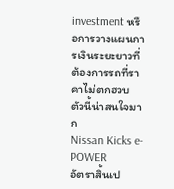investment หรือการวางแผนการเงินระยะยาวที่ต้องการรถที่ราคาไม่ตกฮวบ ตัวนี้น่าสนใจมาก
Nissan Kicks e-POWER
อัตราสิ้นเป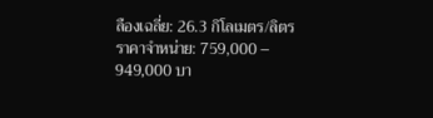ลืองเฉลี่ย: 26.3 กิโลเมตร/ลิตร
ราคาจำหน่าย: 759,000 – 949,000 บา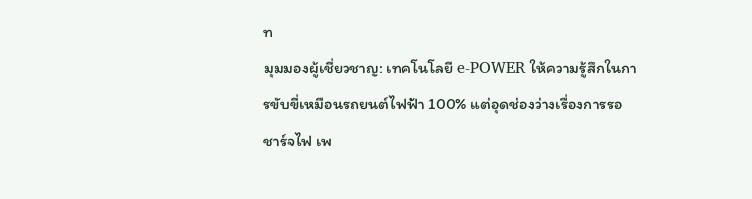ท
มุมมองผู้เชี่ยวชาญ: เทคโนโลยี e-POWER ให้ความรู้สึกในการขับขี่เหมือนรถยนต์ไฟฟ้า 100% แต่อุดช่องว่างเรื่องการรอชาร์จไฟ เพ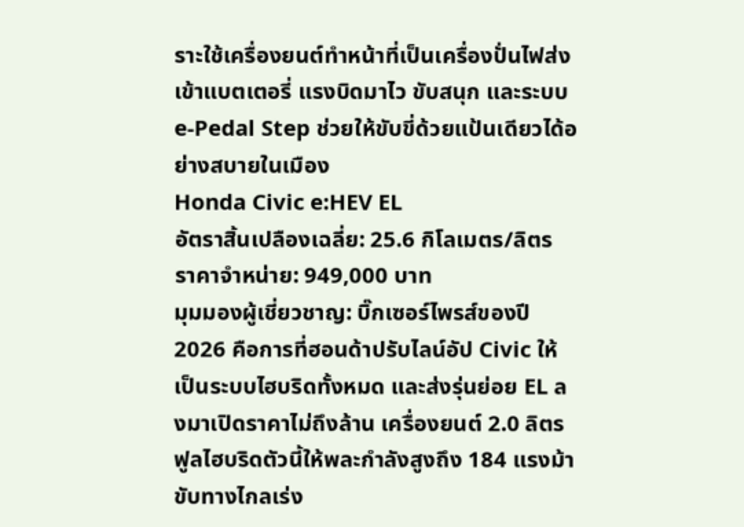ราะใช้เครื่องยนต์ทำหน้าที่เป็นเครื่องปั่นไฟส่งเข้าแบตเตอรี่ แรงบิดมาไว ขับสนุก และระบบ e-Pedal Step ช่วยให้ขับขี่ด้วยแป้นเดียวได้อย่างสบายในเมือง
Honda Civic e:HEV EL
อัตราสิ้นเปลืองเฉลี่ย: 25.6 กิโลเมตร/ลิตร
ราคาจำหน่าย: 949,000 บาท
มุมมองผู้เชี่ยวชาญ: บิ๊กเซอร์ไพรส์ของปี 2026 คือการที่ฮอนด้าปรับไลน์อัป Civic ให้เป็นระบบไฮบริดทั้งหมด และส่งรุ่นย่อย EL ลงมาเปิดราคาไม่ถึงล้าน เครื่องยนต์ 2.0 ลิตร ฟูลไฮบริดตัวนี้ให้พละกำลังสูงถึง 184 แรงม้า ขับทางไกลเร่ง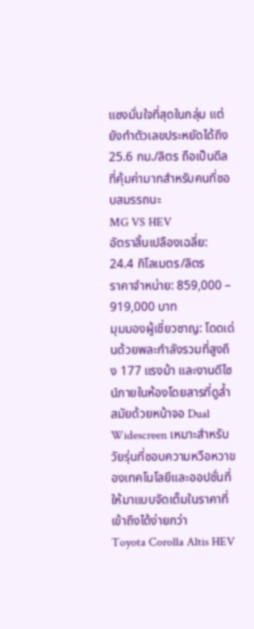แซงมั่นใจที่สุดในกลุ่ม แต่ยังทำตัวเลขประหยัดได้ถึง 25.6 กม./ลิตร ถือเป็นดีลที่คุ้มค่ามากสำหรับคนที่ชอบสมรรถนะ
MG VS HEV
อัตราสิ้นเปลืองเฉลี่ย: 24.4 กิโลเมตร/ลิตร
ราคาจำหน่าย: 859,000 – 919,000 บาท
มุมมองผู้เชี่ยวชาญ: โดดเด่นด้วยพละกำลังรวมที่สูงถึง 177 แรงม้า และงานดีไซน์ภายในห้องโดยสารที่ดูล้ำสมัยด้วยหน้าจอ Dual Widescreen เหมาะสำหรับวัยรุ่นที่ชอบความหวือหวาของเทคโนโลยีและออปชั่นที่ให้มาแบบจัดเต็มในราคาที่เข้าถึงได้ง่ายกว่า
Toyota Corolla Altis HEV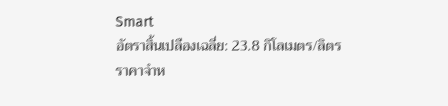Smart
อัตราสิ้นเปลืองเฉลี่ย: 23.8 กิโลเมตร/ลิตร
ราคาจำห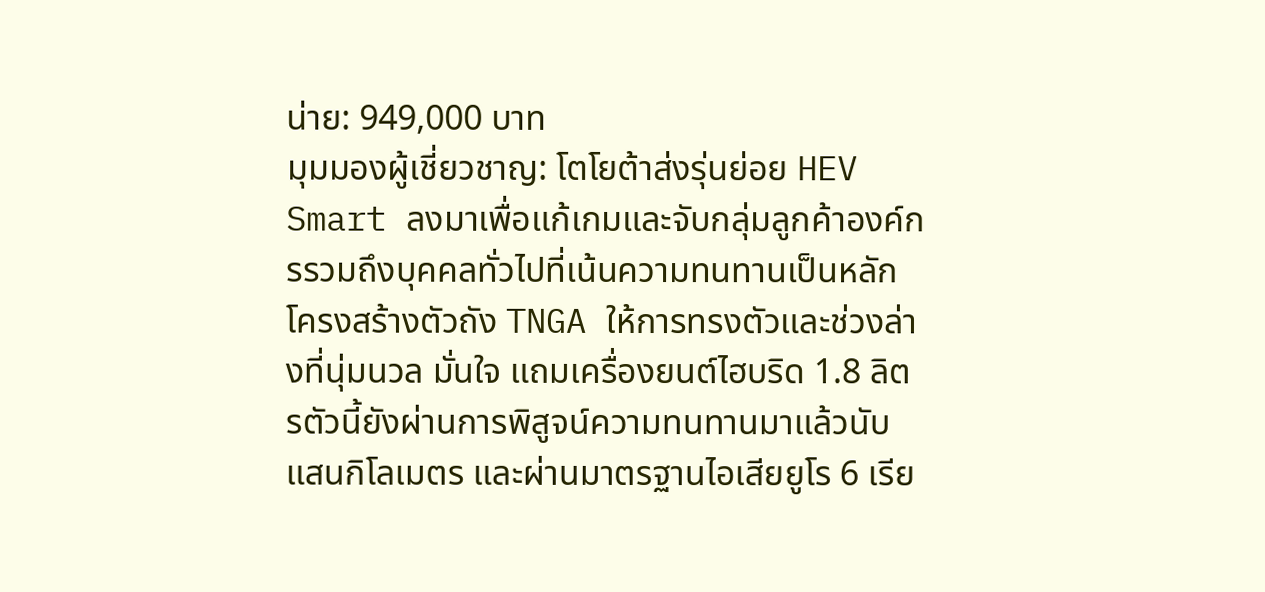น่าย: 949,000 บาท
มุมมองผู้เชี่ยวชาญ: โตโยต้าส่งรุ่นย่อย HEV Smart ลงมาเพื่อแก้เกมและจับกลุ่มลูกค้าองค์กรรวมถึงบุคคลทั่วไปที่เน้นความทนทานเป็นหลัก โครงสร้างตัวถัง TNGA ให้การทรงตัวและช่วงล่างที่นุ่มนวล มั่นใจ แถมเครื่องยนต์ไฮบริด 1.8 ลิตรตัวนี้ยังผ่านการพิสูจน์ความทนทานมาแล้วนับแสนกิโลเมตร และผ่านมาตรฐานไอเสียยูโร 6 เรีย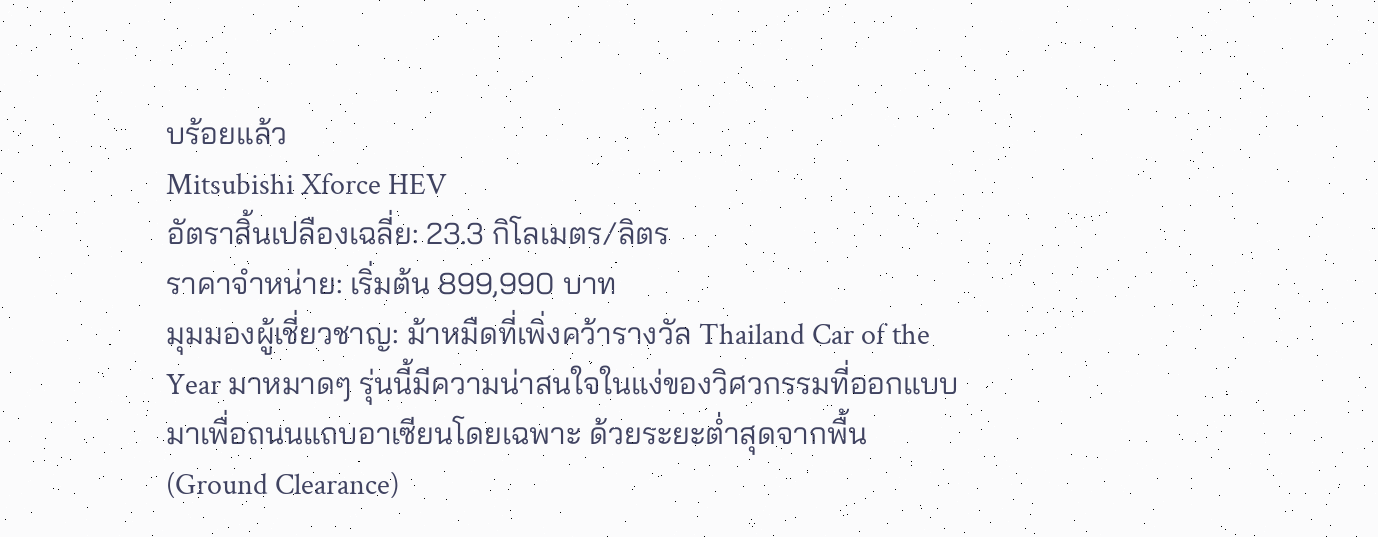บร้อยแล้ว
Mitsubishi Xforce HEV
อัตราสิ้นเปลืองเฉลี่ย: 23.3 กิโลเมตร/ลิตร
ราคาจำหน่าย: เริ่มต้น 899,990 บาท
มุมมองผู้เชี่ยวชาญ: ม้าหมืดที่เพิ่งคว้ารางวัล Thailand Car of the Year มาหมาดๆ รุ่นนี้มีความน่าสนใจในแง่ของวิศวกรรมที่ออกแบบมาเพื่อถนนแถบอาเซียนโดยเฉพาะ ด้วยระยะต่ำสุดจากพื้น (Ground Clearance)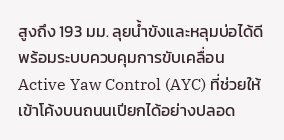สูงถึง 193 มม. ลุยน้ำขังและหลุมบ่อได้ดี พร้อมระบบควบคุมการขับเคลื่อน Active Yaw Control (AYC) ที่ช่วยให้เข้าโค้งบนถนนเปียกได้อย่างปลอด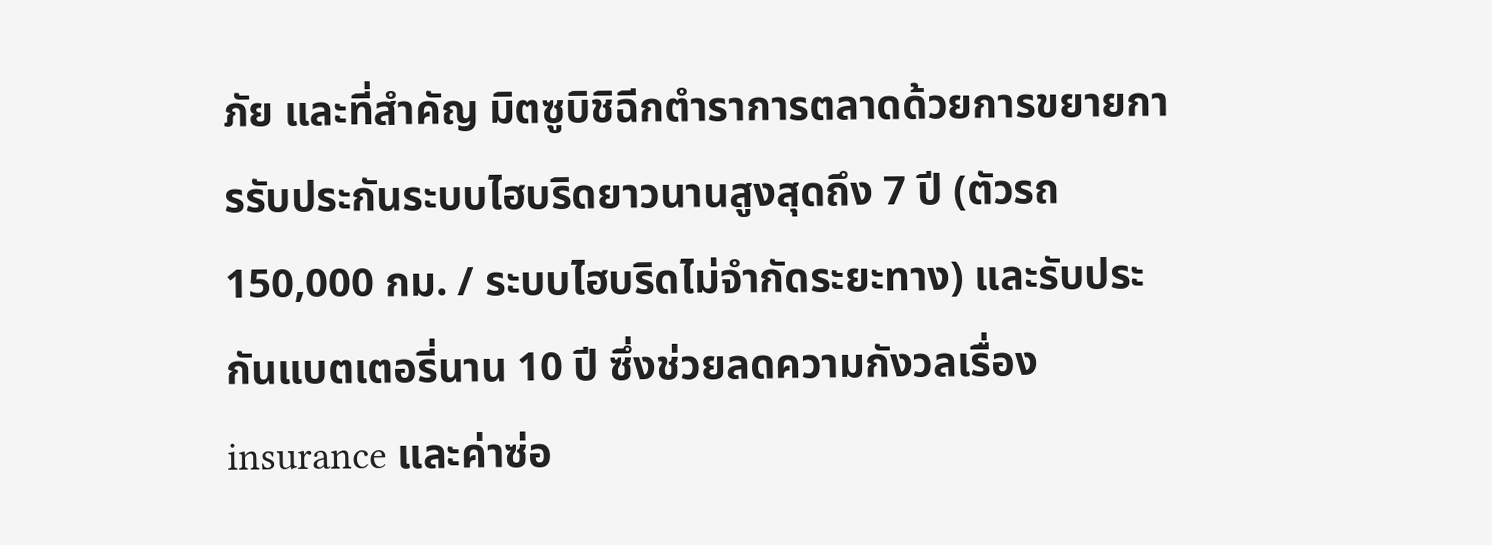ภัย และที่สำคัญ มิตซูบิชิฉีกตำราการตลาดด้วยการขยายการรับประกันระบบไฮบริดยาวนานสูงสุดถึง 7 ปี (ตัวรถ 150,000 กม. / ระบบไฮบริดไม่จำกัดระยะทาง) และรับประกันแบตเตอรี่นาน 10 ปี ซึ่งช่วยลดความกังวลเรื่อง insurance และค่าซ่อ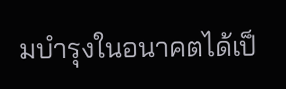มบำรุงในอนาคตได้เป็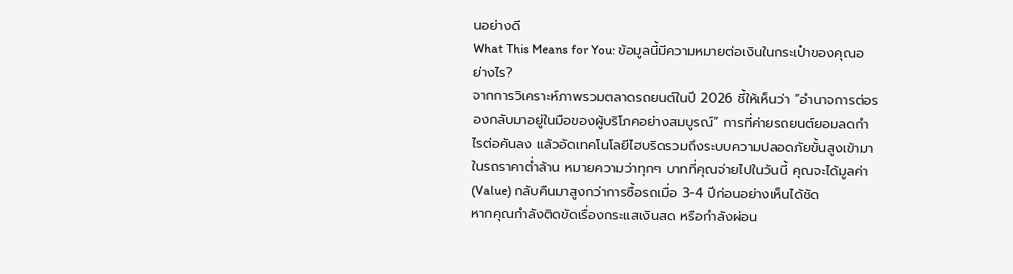นอย่างดี
What This Means for You: ข้อมูลนี้มีความหมายต่อเงินในกระเป๋าของคุณอย่างไร?
จากการวิเคราะห์ภาพรวมตลาดรถยนต์ในปี 2026 ชี้ให้เห็นว่า “อำนาจการต่อรองกลับมาอยู่ในมือของผู้บริโภคอย่างสมบูรณ์” การที่ค่ายรถยนต์ยอมลดกำไรต่อคันลง แล้วอัดเทคโนโลยีไฮบริดรวมถึงระบบความปลอดภัยขั้นสูงเข้ามาในรถราคาต่ำล้าน หมายความว่าทุกๆ บาทที่คุณจ่ายไปในวันนี้ คุณจะได้มูลค่า (Value) กลับคืนมาสูงกว่าการซื้อรถเมื่อ 3-4 ปีก่อนอย่างเห็นได้ชัด
หากคุณกำลังติดขัดเรื่องกระแสเงินสด หรือกำลังผ่อน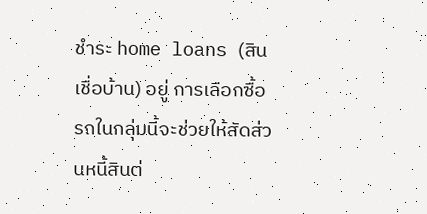ชำระ home loans (สินเชื่อบ้าน) อยู่ การเลือกซื้อรถในกลุ่มนี้จะช่วยให้สัดส่วนหนี้สินต่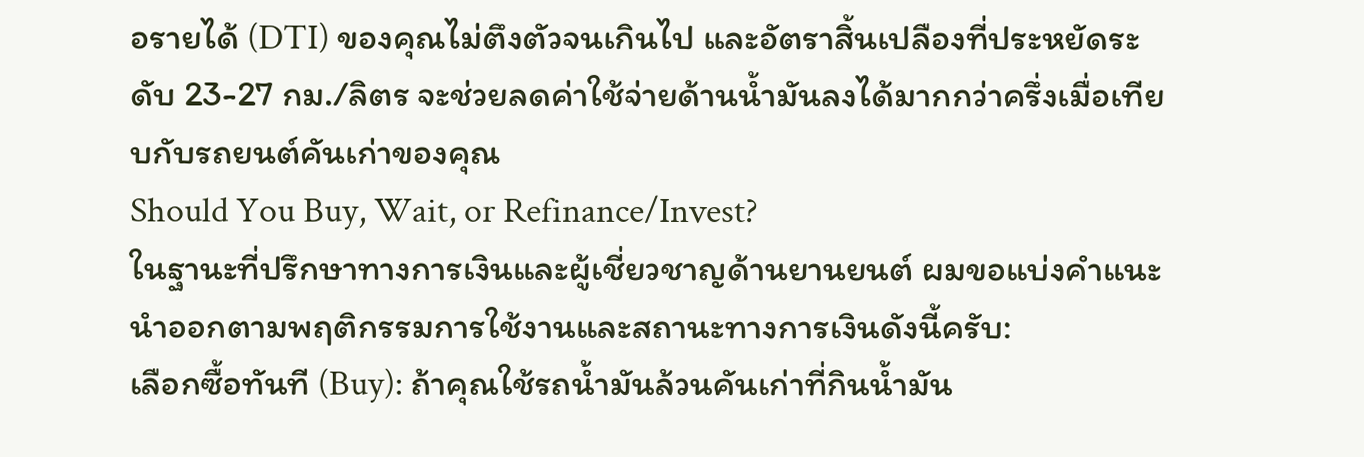อรายได้ (DTI) ของคุณไม่ตึงตัวจนเกินไป และอัตราสิ้นเปลืองที่ประหยัดระดับ 23-27 กม./ลิตร จะช่วยลดค่าใช้จ่ายด้านน้ำมันลงได้มากกว่าครึ่งเมื่อเทียบกับรถยนต์คันเก่าของคุณ
Should You Buy, Wait, or Refinance/Invest?
ในฐานะที่ปรึกษาทางการเงินและผู้เชี่ยวชาญด้านยานยนต์ ผมขอแบ่งคำแนะนำออกตามพฤติกรรมการใช้งานและสถานะทางการเงินดังนี้ครับ:
เลือกซื้อทันที (Buy): ถ้าคุณใช้รถน้ำมันล้วนคันเก่าที่กินน้ำมัน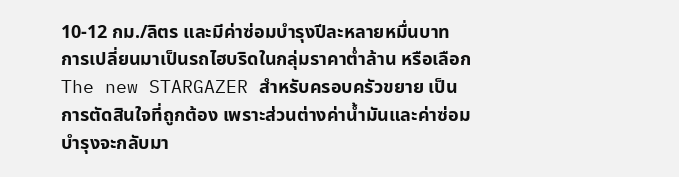10-12 กม./ลิตร และมีค่าซ่อมบำรุงปีละหลายหมื่นบาท การเปลี่ยนมาเป็นรถไฮบริดในกลุ่มราคาต่ำล้าน หรือเลือก The new STARGAZER สำหรับครอบครัวขยาย เป็นการตัดสินใจที่ถูกต้อง เพราะส่วนต่างค่าน้ำมันและค่าซ่อมบำรุงจะกลับมา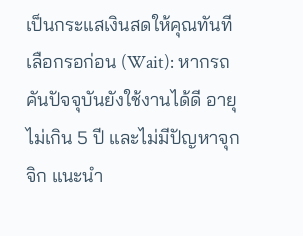เป็นกระแสเงินสดให้คุณทันที
เลือกรอก่อน (Wait): หากรถคันปัจจุบันยังใช้งานได้ดี อายุไม่เกิน 5 ปี และไม่มีปัญหาจุกจิก แนะนำ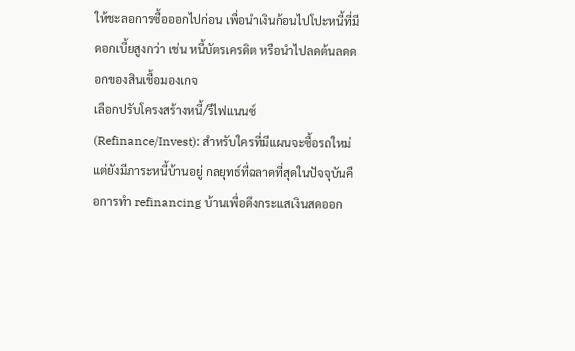ให้ชะลอการซื้อออกไปก่อน เพื่อนำเงินก้อนไปโปะหนี้ที่มีดอกเบี้ยสูงกว่า เช่น หนี้บัตรเครดิต หรือนำไปลดต้นลดดอกของสินเชื้อมองเกจ
เลือกปรับโครงสร้างหนี้/รีไฟแนนซ์ (Refinance/Invest): สำหรับใครที่มีแผนจะซื้อรถใหม่แต่ยังมีภาระหนี้บ้านอยู่ กลยุทธ์ที่ฉลาดที่สุดในปัจจุบันคือการทำ refinancing บ้านเพื่อดึงกระแสเงินสดออก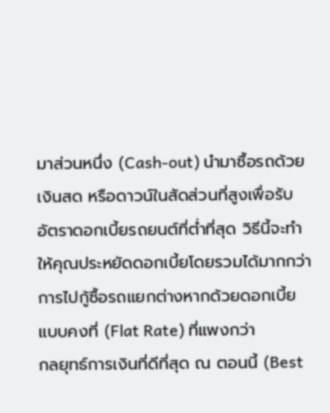มาส่วนหนึ่ง (Cash-out) นำมาซื้อรถด้วยเงินสด หรือดาวน์ในสัดส่วนที่สูงเพื่อรับอัตราดอกเบี้ยรถยนต์ที่ต่ำที่สุด วิธีนี้จะทำให้คุณประหยัดดอกเบี้ยโดยรวมได้มากกว่าการไปกู้ซื้อรถแยกต่างหากด้วยดอกเบี้ยแบบคงที่ (Flat Rate) ที่แพงกว่า
กลยุทธ์การเงินที่ดีที่สุด ณ ตอนนี้ (Best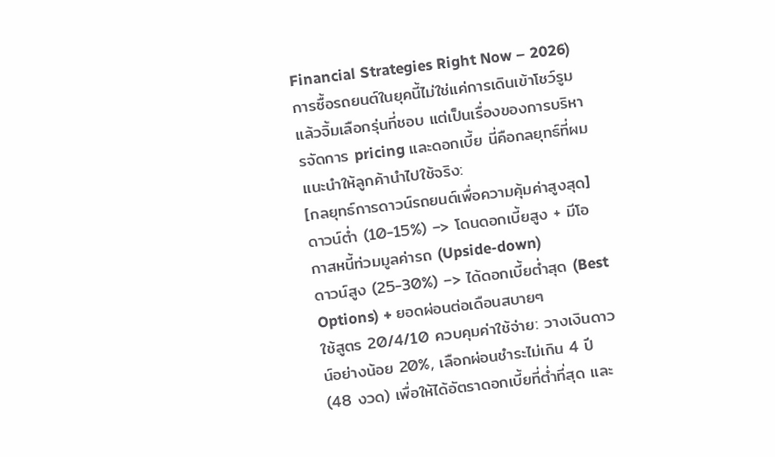Financial Strategies Right Now – 2026)
การซื้อรถยนต์ในยุคนี้ไม่ใช่แค่การเดินเข้าโชว์รูมแล้วจิ้มเลือกรุ่นที่ชอบ แต่เป็นเรื่องของการบริหารจัดการ pricing และดอกเบี้ย นี่คือกลยุทธ์ที่ผมแนะนำให้ลูกค้านำไปใช้จริง:
[กลยุทธ์การดาวน์รถยนต์เพื่อความคุ้มค่าสูงสุด]
ดาวน์ต่ำ (10-15%) –> โดนดอกเบี้ยสูง + มีโอกาสหนี้ท่วมมูลค่ารถ (Upside-down)
ดาวน์สูง (25-30%) –> ได้ดอกเบี้ยต่ำสุด (Best Options) + ยอดผ่อนต่อเดือนสบายๆ
ใช้สูตร 20/4/10 ควบคุมค่าใช้จ่าย: วางเงินดาวน์อย่างน้อย 20%, เลือกผ่อนชำระไม่เกิน 4 ปี (48 งวด) เพื่อให้ได้อัตราดอกเบี้ยที่ต่ำที่สุด และ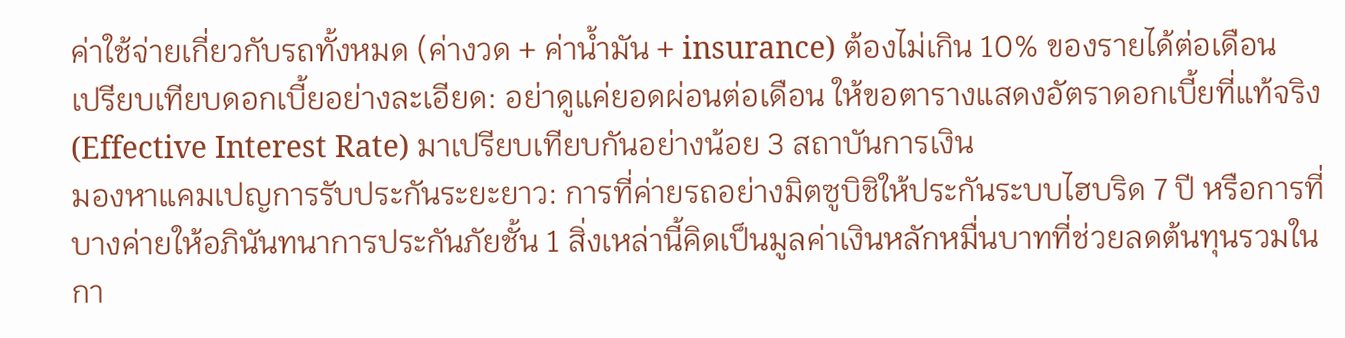ค่าใช้จ่ายเกี่ยวกับรถทั้งหมด (ค่างวด + ค่าน้ำมัน + insurance) ต้องไม่เกิน 10% ของรายได้ต่อเดือน
เปรียบเทียบดอกเบี้ยอย่างละเอียด: อย่าดูแค่ยอดผ่อนต่อเดือน ให้ขอตารางแสดงอัตราดอกเบี้ยที่แท้จริง (Effective Interest Rate) มาเปรียบเทียบกันอย่างน้อย 3 สถาบันการเงิน
มองหาแคมเปญการรับประกันระยะยาว: การที่ค่ายรถอย่างมิตซูบิชิให้ประกันระบบไฮบริด 7 ปี หรือการที่บางค่ายให้อภินันทนาการประกันภัยชั้น 1 สิ่งเหล่านี้คิดเป็นมูลค่าเงินหลักหมื่นบาทที่ช่วยลดต้นทุนรวมในกา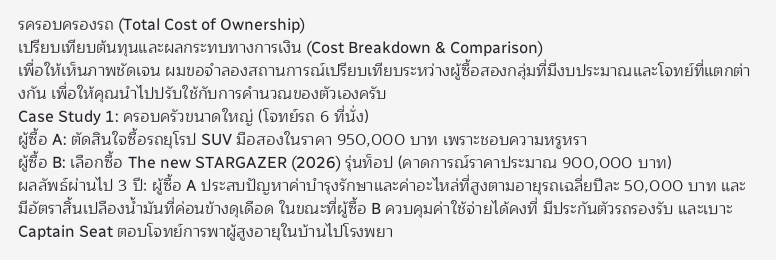รครอบครองรถ (Total Cost of Ownership)
เปรียบเทียบต้นทุนและผลกระทบทางการเงิน (Cost Breakdown & Comparison)
เพื่อให้เห็นภาพชัดเจน ผมขอจำลองสถานการณ์เปรียบเทียบระหว่างผู้ซื้อสองกลุ่มที่มีงบประมาณและโจทย์ที่แตกต่างกัน เพื่อให้คุณนำไปปรับใช้กับการคำนวณของตัวเองครับ
Case Study 1: ครอบครัวขนาดใหญ่ (โจทย์รถ 6 ที่นั่ง)
ผู้ซื้อ A: ตัดสินใจซื้อรถยุโรป SUV มือสองในราคา 950,000 บาท เพราะชอบความหรูหรา
ผู้ซื้อ B: เลือกซื้อ The new STARGAZER (2026) รุ่นท็อป (คาดการณ์ราคาประมาณ 900,000 บาท)
ผลลัพธ์ผ่านไป 3 ปี: ผู้ซื้อ A ประสบปัญหาค่าบำรุงรักษาและค่าอะไหล่ที่สูงตามอายุรถเฉลี่ยปีละ 50,000 บาท และมีอัตราสิ้นเปลืองน้ำมันที่ค่อนข้างดุเดือด ในขณะที่ผู้ซื้อ B ควบคุมค่าใช้จ่ายได้คงที่ มีประกันตัวรถรองรับ และเบาะ Captain Seat ตอบโจทย์การพาผู้สูงอายุในบ้านไปโรงพยา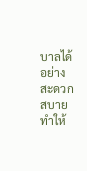บาลได้อย่างสะดวกสบาย ทำให้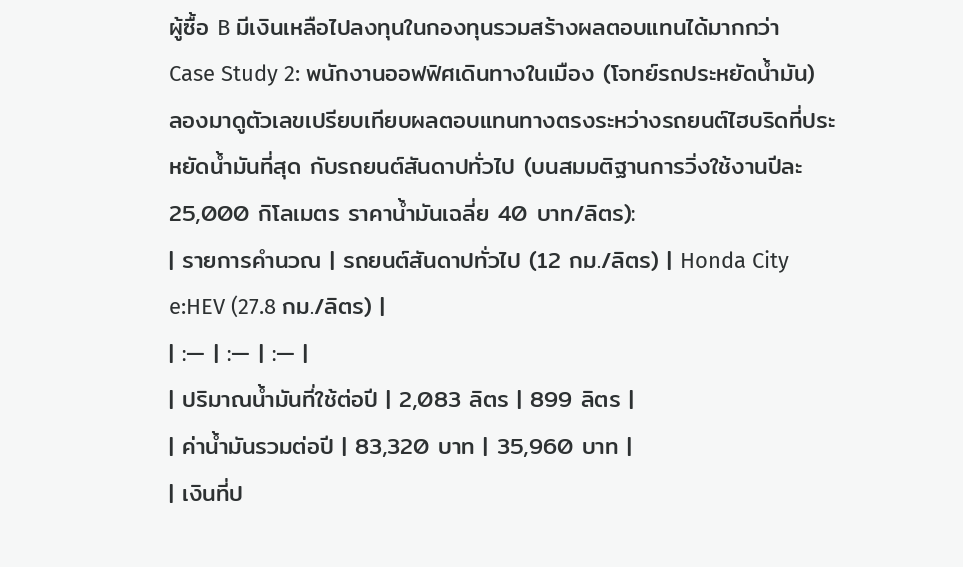ผู้ซื้อ B มีเงินเหลือไปลงทุนในกองทุนรวมสร้างผลตอบแทนได้มากกว่า
Case Study 2: พนักงานออฟฟิศเดินทางในเมือง (โจทย์รถประหยัดน้ำมัน)
ลองมาดูตัวเลขเปรียบเทียบผลตอบแทนทางตรงระหว่างรถยนต์ไฮบริดที่ประหยัดน้ำมันที่สุด กับรถยนต์สันดาปทั่วไป (บนสมมติฐานการวิ่งใช้งานปีละ 25,000 กิโลเมตร ราคาน้ำมันเฉลี่ย 40 บาท/ลิตร):
| รายการคำนวณ | รถยนต์สันดาปทั่วไป (12 กม./ลิตร) | Honda City e:HEV (27.8 กม./ลิตร) |
| :— | :— | :— |
| ปริมาณน้ำมันที่ใช้ต่อปี | 2,083 ลิตร | 899 ลิตร |
| ค่าน้ำมันรวมต่อปี | 83,320 บาท | 35,960 บาท |
| เงินที่ป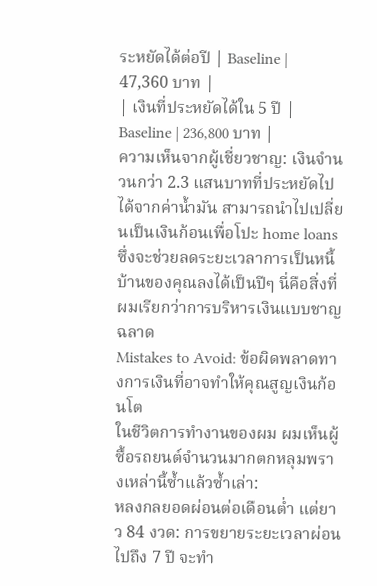ระหยัดได้ต่อปี | Baseline | 47,360 บาท |
| เงินที่ประหยัดได้ใน 5 ปี | Baseline | 236,800 บาท |
ความเห็นจากผู้เชี่ยวชาญ: เงินจำนวนกว่า 2.3 แสนบาทที่ประหยัดไปได้จากค่าน้ำมัน สามารถนำไปเปลี่ยนเป็นเงินก้อนเพื่อโปะ home loans ซึ่งจะช่วยลดระยะเวลาการเป็นหนี้บ้านของคุณลงได้เป็นปีๆ นี่คือสิ่งที่ผมเรียกว่าการบริหารเงินแบบชาญฉลาด
Mistakes to Avoid: ข้อผิดพลาดทางการเงินที่อาจทำให้คุณสูญเงินก้อนโต
ในชีวิตการทำงานของผม ผมเห็นผู้ซื้อรถยนต์จำนวนมากตกหลุมพรางเหล่านี้ซ้ำแล้วซ้ำเล่า:
หลงกลยอดผ่อนต่อเดือนต่ำ แต่ยาว 84 งวด: การขยายระยะเวลาผ่อนไปถึง 7 ปี จะทำ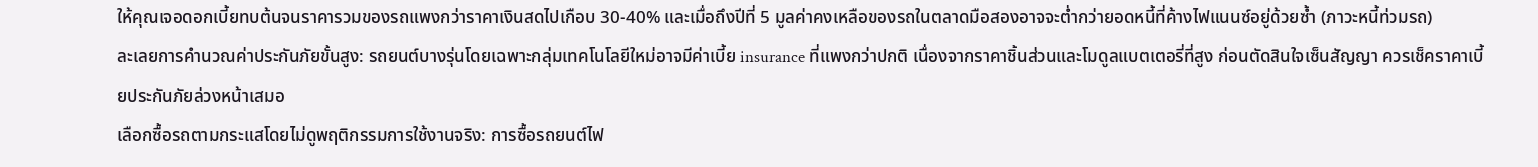ให้คุณเจอดอกเบี้ยทบต้นจนราคารวมของรถแพงกว่าราคาเงินสดไปเกือบ 30-40% และเมื่อถึงปีที่ 5 มูลค่าคงเหลือของรถในตลาดมือสองอาจจะต่ำกว่ายอดหนี้ที่ค้างไฟแนนซ์อยู่ด้วยซ้ำ (ภาวะหนี้ท่วมรถ)
ละเลยการคำนวณค่าประกันภัยขั้นสูง: รถยนต์บางรุ่นโดยเฉพาะกลุ่มเทคโนโลยีใหม่อาจมีค่าเบี้ย insurance ที่แพงกว่าปกติ เนื่องจากราคาชิ้นส่วนและโมดูลแบตเตอรี่ที่สูง ก่อนตัดสินใจเซ็นสัญญา ควรเช็คราคาเบี้ยประกันภัยล่วงหน้าเสมอ
เลือกซื้อรถตามกระแสโดยไม่ดูพฤติกรรมการใช้งานจริง: การซื้อรถยนต์ไฟ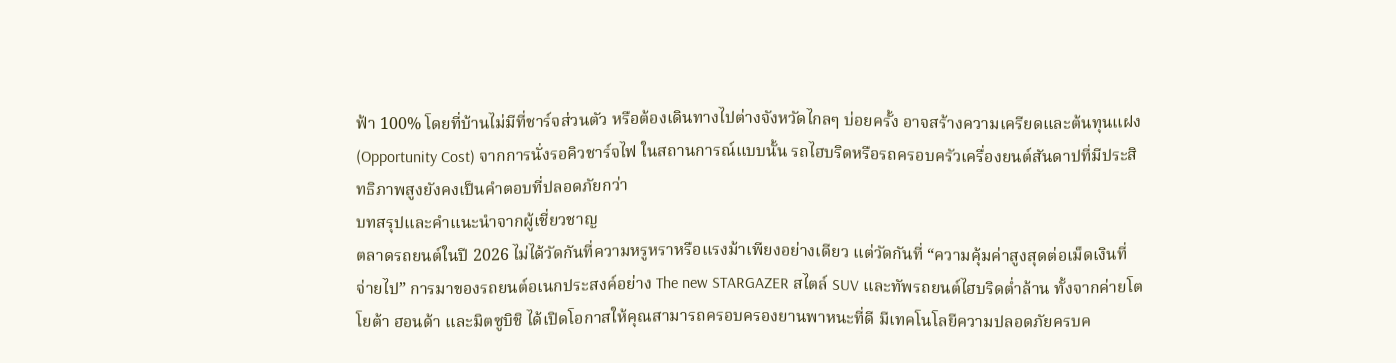ฟ้า 100% โดยที่บ้านไม่มีที่ชาร์จส่วนตัว หรือต้องเดินทางไปต่างจังหวัดไกลๆ บ่อยครั้ง อาจสร้างความเครียดและต้นทุนแฝง (Opportunity Cost) จากการนั่งรอคิวชาร์จไฟ ในสถานการณ์แบบนั้น รถไฮบริดหรือรถครอบครัวเครื่องยนต์สันดาปที่มีประสิทธิภาพสูงยังคงเป็นคำตอบที่ปลอดภัยกว่า
บทสรุปและคำแนะนำจากผู้เชี่ยวชาญ
ตลาดรถยนต์ในปี 2026 ไม่ได้วัดกันที่ความหรูหราหรือแรงม้าเพียงอย่างเดียว แต่วัดกันที่ “ความคุ้มค่าสูงสุดต่อเม็ดเงินที่จ่ายไป” การมาของรถยนต์อเนกประสงค์อย่าง The new STARGAZER สไตล์ SUV และทัพรถยนต์ไฮบริดต่ำล้าน ทั้งจากค่ายโตโยต้า ฮอนด้า และมิตซูบิชิ ได้เปิดโอกาสให้คุณสามารถครอบครองยานพาหนะที่ดี มีเทคโนโลยีความปลอดภัยครบค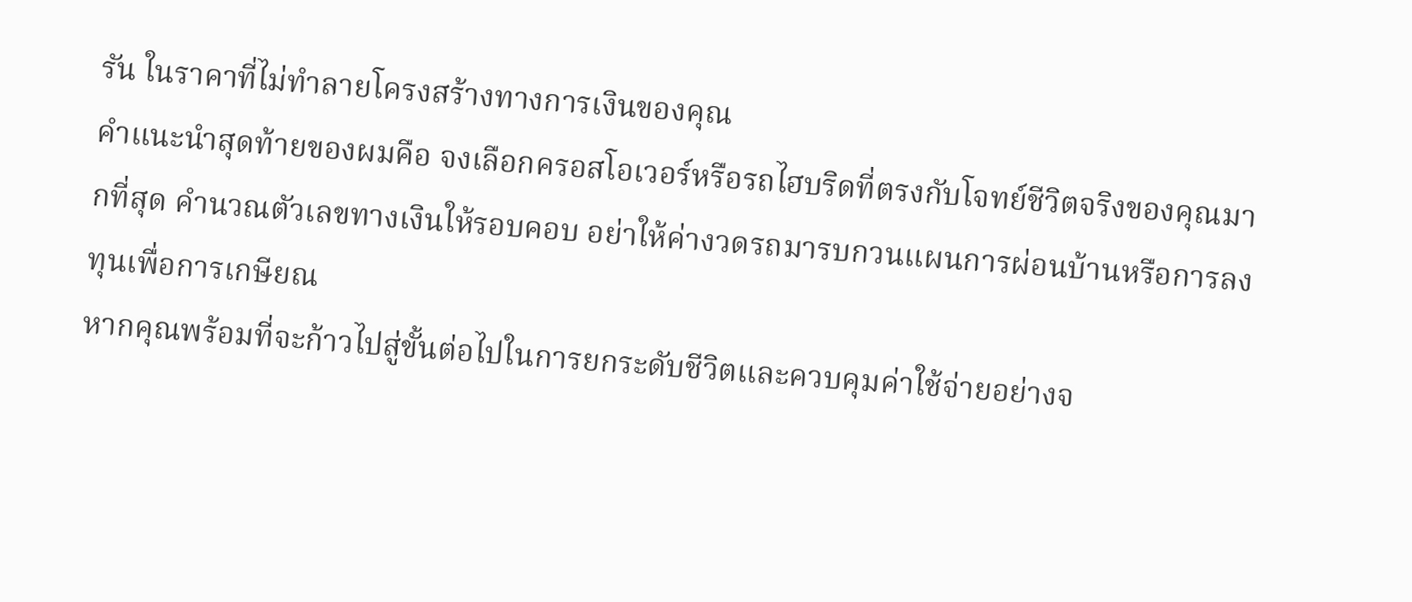รัน ในราคาที่ไม่ทำลายโครงสร้างทางการเงินของคุณ
คำแนะนำสุดท้ายของผมคือ จงเลือกครอสโอเวอร์หรือรถไฮบริดที่ตรงกับโจทย์ชีวิตจริงของคุณมากที่สุด คำนวณตัวเลขทางเงินให้รอบคอบ อย่าให้ค่างวดรถมารบกวนแผนการผ่อนบ้านหรือการลงทุนเพื่อการเกษียณ
หากคุณพร้อมที่จะก้าวไปสู่ขั้นต่อไปในการยกระดับชีวิตและควบคุมค่าใช้จ่ายอย่างจ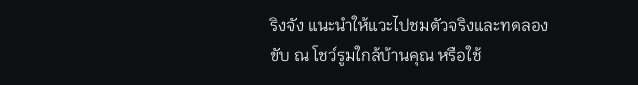ริงจัง แนะนำให้แวะไปชมตัวจริงและทดลองขับ ณ โชว์รูมใกล้บ้านคุณ หรือใช้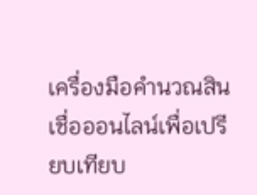เครื่องมือคำนวณสินเชื่อออนไลน์เพื่อเปรียบเทียบ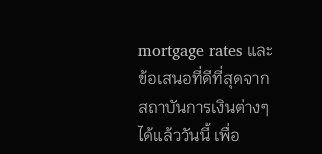mortgage rates และข้อเสนอที่ดีที่สุดจากสถาบันการเงินต่างๆ ได้แล้ววันนี้ เพื่อ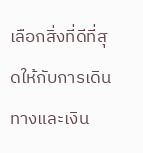เลือกสิ่งที่ดีที่สุดให้กับการเดินทางและเงิน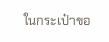ในกระเป๋าขอ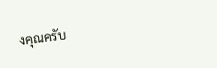งคุณครับ